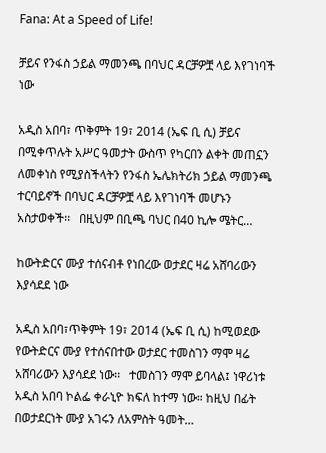Fana: At a Speed of Life!

ቻይና የንፋስ ኃይል ማመንጫ በባህር ዳርቻዎቿ ላይ እየገነባች ነው

አዲስ አበባ፣ ጥቅምት 19፣ 2014 (ኤፍ ቢ ሲ) ቻይና በሚቀጥሉት አሥር ዓመታት ውስጥ የካርበን ልቀት መጠኗን ለመቀነስ የሚያስችላትን የንፋስ ኤሌክትሪክ ኃይል ማመንጫ ተርባይኖች በባህር ዳርቻዎቿ ላይ እየገነባች መሆኑን አስታወቀች፡፡   በዚህም በቢጫ ባህር በ40 ኪሎ ሜትር…

ከውትድርና ሙያ ተሰናብቶ የነበረው ወታደር ዛሬ አሸባሪውን እያሳደደ ነው

አዲስ አበባ፣ጥቅምት 19፣ 2014 (ኤፍ ቢ ሲ) ከሚወደው የውትድርና ሙያ የተሰናበተው ወታደር ተመስገን ማሞ ዛሬ አሸባሪውን እያሳደደ ነው፡፡   ተመስገን ማሞ ይባላል፤ ነዋሪነቱ አዲስ አበባ ኮልፌ ቀራኒዮ ክፍለ ከተማ ነው። ከዚህ በፊት በወታደርነት ሙያ አገሩን ለአምስት ዓመት…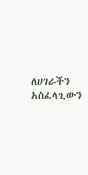ለሀገራችን አስፈላጊውን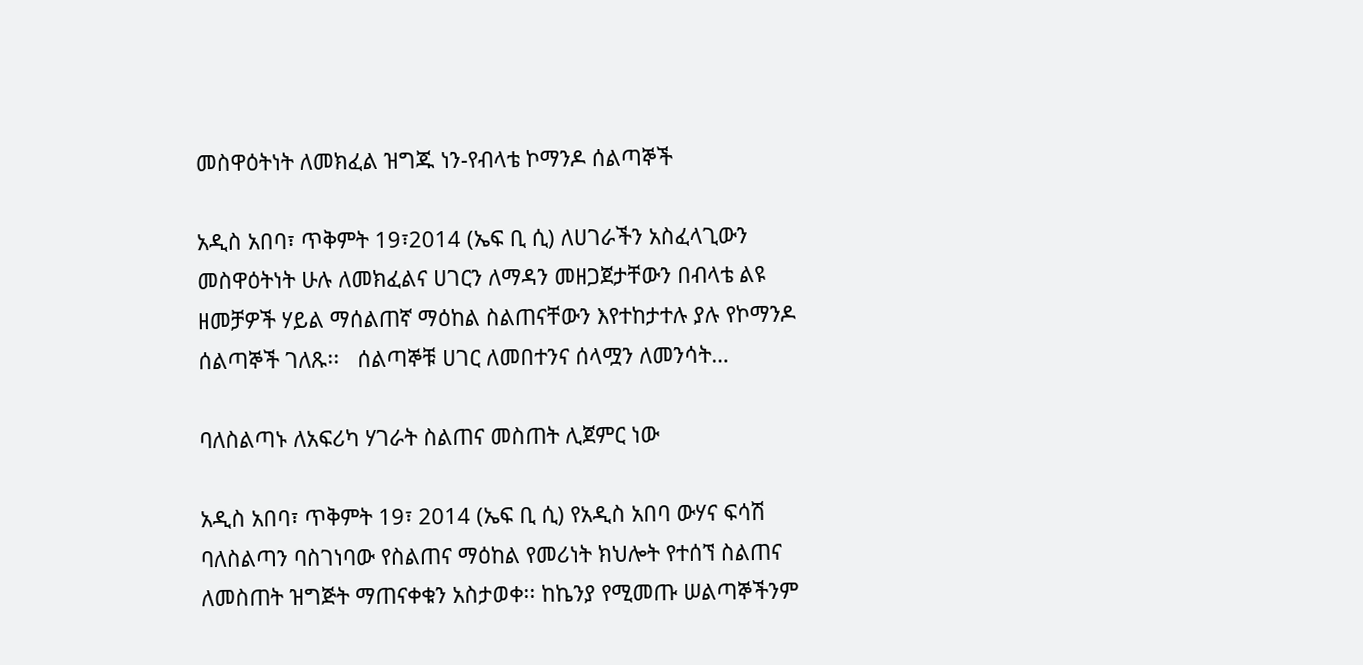መስዋዕትነት ለመክፈል ዝግጁ ነን-የብላቴ ኮማንዶ ሰልጣኞች

አዲስ አበባ፣ ጥቅምት 19፣2014 (ኤፍ ቢ ሲ) ለሀገራችን አስፈላጊውን መስዋዕትነት ሁሉ ለመክፈልና ሀገርን ለማዳን መዘጋጀታቸውን በብላቴ ልዩ ዘመቻዎች ሃይል ማሰልጠኛ ማዕከል ስልጠናቸውን እየተከታተሉ ያሉ የኮማንዶ ሰልጣኞች ገለጹ፡፡   ሰልጣኞቹ ሀገር ለመበተንና ሰላሟን ለመንሳት…

ባለስልጣኑ ለአፍሪካ ሃገራት ስልጠና መስጠት ሊጀምር ነው

አዲስ አበባ፣ ጥቅምት 19፣ 2014 (ኤፍ ቢ ሲ) የአዲስ አበባ ውሃና ፍሳሽ ባለስልጣን ባስገነባው የስልጠና ማዕከል የመሪነት ክህሎት የተሰኘ ስልጠና ለመስጠት ዝግጅት ማጠናቀቁን አስታወቀ፡፡ ከኬንያ የሚመጡ ሠልጣኞችንም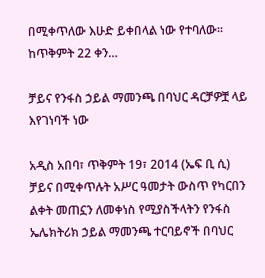በሚቀጥለው እሁድ ይቀበላል ነው የተባለው፡፡ ከጥቅምት 22 ቀን…

ቻይና የንፋስ ኃይል ማመንጫ በባህር ዳርቻዎቿ ላይ እየገነባች ነው

አዲስ አበባ፣ ጥቅምት 19፣ 2014 (ኤፍ ቢ ሲ) ቻይና በሚቀጥሉት አሥር ዓመታት ውስጥ የካርበን ልቀት መጠኗን ለመቀነስ የሚያስችላትን የንፋስ ኤሌክትሪክ ኃይል ማመንጫ ተርባይኖች በባህር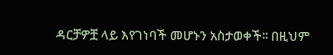ዳርቻዎቿ ላይ እየገነባች መሆኑን አስታወቀች፡፡ በዚህም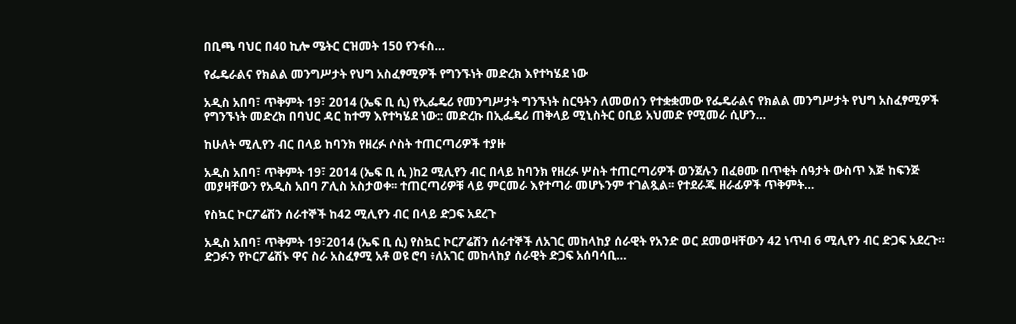በቢጫ ባህር በ40 ኪሎ ሜትር ርዝመት 150 የንፋስ…

የፌዴራልና የክልል መንግሥታት የህግ አስፈፃሚዎች የግንኙነት መድረክ እየተካሄደ ነው

አዲስ አበባ፣ ጥቅምት 19፣ 2014 (ኤፍ ቢ ሲ) የኢፌዴሪ የመንግሥታት ግንኙነት ስርዓትን ለመወሰን የተቋቋመው የፌዴራልና የክልል መንግሥታት የህግ አስፈፃሚዎች የግንኙነት መድረክ በባህር ዳር ከተማ እየተካሄደ ነው:: መድረኩ በኢፌዴሪ ጠቅላይ ሚኒስትር ዐቢይ አህመድ የሚመራ ሲሆን…

ከሁለት ሚሊየን ብር በላይ ከባንክ የዘረፉ ሶስት ተጠርጣሪዎች ተያዙ

አዲስ አበባ፣ ጥቅምት 19፣ 2014 (ኤፍ ቢ ሲ )ከ2 ሚሊየን ብር በላይ ከባንክ የዘረፉ ሦስት ተጠርጣሪዎች ወንጀሉን በፈፀሙ በጥቂት ሰዓታት ውስጥ እጅ ከፍንጅ መያዛቸውን የአዲስ አበባ ፖሊስ አስታወቀ፡፡ ተጠርጣሪዎቹ ላይ ምርመራ እየተጣራ መሆኑንም ተገልጿል፡፡ የተደራጁ ዘራፊዎች ጥቅምት…

የስኳር ኮርፖሬሽን ሰራተኞች ከ42 ሚሊየን ብር በላይ ድጋፍ አደረጉ

አዲስ አበባ፣ ጥቅምት 19፣2014 (ኤፍ ቢ ሲ) የስኳር ኮርፖሬሽን ሰራተኞች ለአገር መከላከያ ሰራዊት የአንድ ወር ደመወዛቸውን 42 ነጥብ 6 ሚሊየን ብር ድጋፍ አደረጉ። ድጋፉን የኮርፖሬሽኑ ዋና ስራ አስፈፃሚ አቶ ወዩ ሮባ ፥ለአገር መከላከያ ሰራዊት ድጋፍ አሰባሳቢ…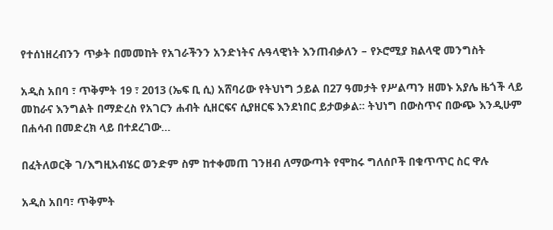የተሰነዘረብንን ጥቃት በመመከት የአገራችንን አንድነትና ሉዓላዊነት እንጠብቃለን – የኦሮሚያ ክልላዊ መንግስት

አዲስ አበባ ፣ ጥቅምት 19 ፣ 2013 (ኤፍ ቢ ሲ) አሸባሪው የትህነግ ኃይል በ27 ዓመታት የሥልጣን ዘመኑ አያሌ ዜጎች ላይ መከራና እንግልት በማድረስ የአገርን ሐብት ሲዘርፍና ሲያዘርፍ እንደነበር ይታወቃል፡፡ ትህነግ በውስጥና በውጭ እንዲሁም በሐሳብ በመድረክ ላይ በተደረገው…

በፈትለወርቅ ገ/እግዚአብሄር ወንድም ስም ከተቀመጠ ገንዘብ ለማውጣት የሞከሩ ግለሰቦች በቁጥጥር ስር ዋሉ

አዲስ አበባ፣ ጥቅምት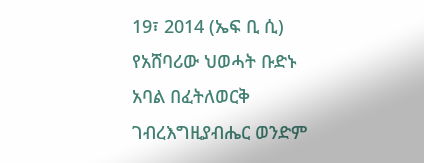19፣ 2014 (ኤፍ ቢ ሲ) የአሸባሪው ህወሓት ቡድኑ አባል በፈትለወርቅ ገብረእግዚያብሔር ወንድም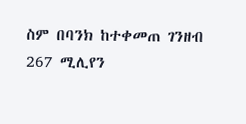ስም በባንክ ከተቀመጠ ገንዘብ 267 ሚሊየን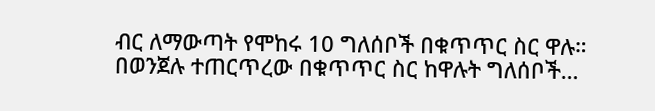ብር ለማውጣት የሞከሩ 10 ግለሰቦች በቁጥጥር ስር ዋሉ።   በወንጀሉ ተጠርጥረው በቁጥጥር ስር ከዋሉት ግለሰቦች…